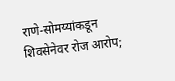राणे-सोमय्यांकडून शिवसेनेवर रोज आरोप;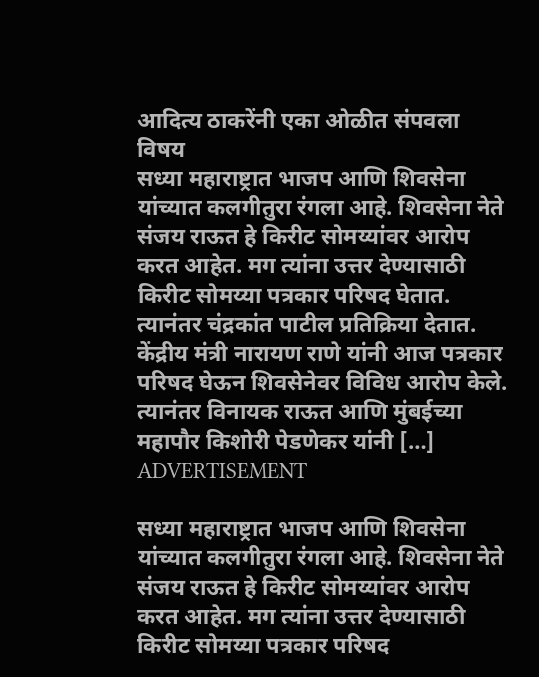आदित्य ठाकरेंनी एका ओळीत संपवला विषय
सध्या महाराष्ट्रात भाजप आणि शिवसेना यांच्यात कलगीतुरा रंगला आहे. शिवसेना नेते संजय राऊत हे किरीट सोमय्यांवर आरोप करत आहेत. मग त्यांना उत्तर देण्यासाठी किरीट सोमय्या पत्रकार परिषद घेतात. त्यानंतर चंद्रकांत पाटील प्रतिक्रिया देतात. केंद्रीय मंत्री नारायण राणे यांनी आज पत्रकार परिषद घेऊन शिवसेनेवर विविध आरोप केले. त्यानंतर विनायक राऊत आणि मुंबईच्या महापौर किशोरी पेडणेकर यांनी […]
ADVERTISEMENT

सध्या महाराष्ट्रात भाजप आणि शिवसेना यांच्यात कलगीतुरा रंगला आहे. शिवसेना नेते संजय राऊत हे किरीट सोमय्यांवर आरोप करत आहेत. मग त्यांना उत्तर देण्यासाठी किरीट सोमय्या पत्रकार परिषद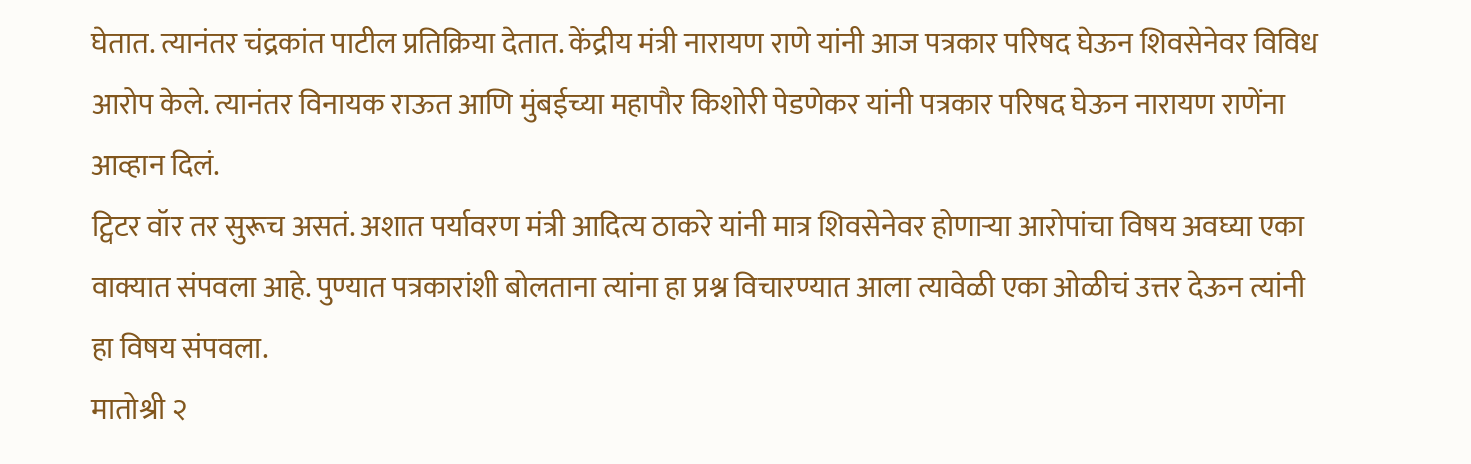घेतात. त्यानंतर चंद्रकांत पाटील प्रतिक्रिया देतात. केंद्रीय मंत्री नारायण राणे यांनी आज पत्रकार परिषद घेऊन शिवसेनेवर विविध आरोप केले. त्यानंतर विनायक राऊत आणि मुंबईच्या महापौर किशोरी पेडणेकर यांनी पत्रकार परिषद घेऊन नारायण राणेंना आव्हान दिलं.
ट्विटर वॉर तर सुरूच असतं. अशात पर्यावरण मंत्री आदित्य ठाकरे यांनी मात्र शिवसेनेवर होणाऱ्या आरोपांचा विषय अवघ्या एका वाक्यात संपवला आहे. पुण्यात पत्रकारांशी बोलताना त्यांना हा प्रश्न विचारण्यात आला त्यावेळी एका ओळीचं उत्तर देऊन त्यांनी हा विषय संपवला.
मातोश्री २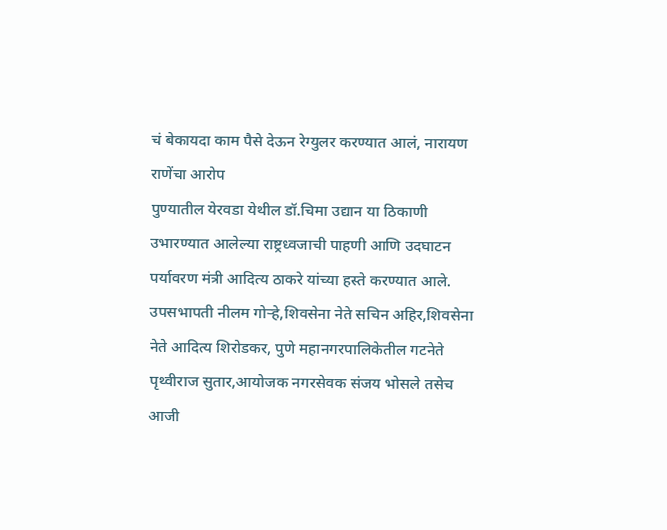चं बेकायदा काम पैसे देऊन रेग्युलर करण्यात आलं, नारायण राणेंचा आरोप
पुण्यातील येरवडा येथील डॉ.चिमा उद्यान या ठिकाणी उभारण्यात आलेल्या राष्ट्रध्वजाची पाहणी आणि उदघाटन पर्यावरण मंत्री आदित्य ठाकरे यांच्या हस्ते करण्यात आले. उपसभापती नीलम गोऱ्हे,शिवसेना नेते सचिन अहिर,शिवसेना नेते आदित्य शिरोडकर, पुणे महानगरपालिकेतील गटनेते पृथ्वीराज सुतार,आयोजक नगरसेवक संजय भोसले तसेच आजी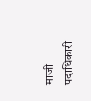माजी पदाधिकारी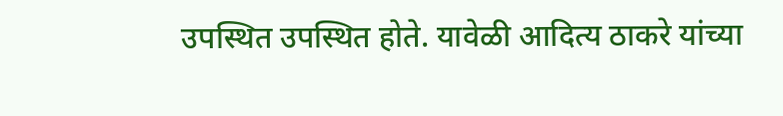उपस्थित उपस्थित होते. यावेळी आदित्य ठाकरे यांच्या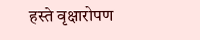हस्ते वृक्षारोपण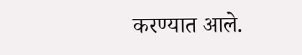करण्यात आले.